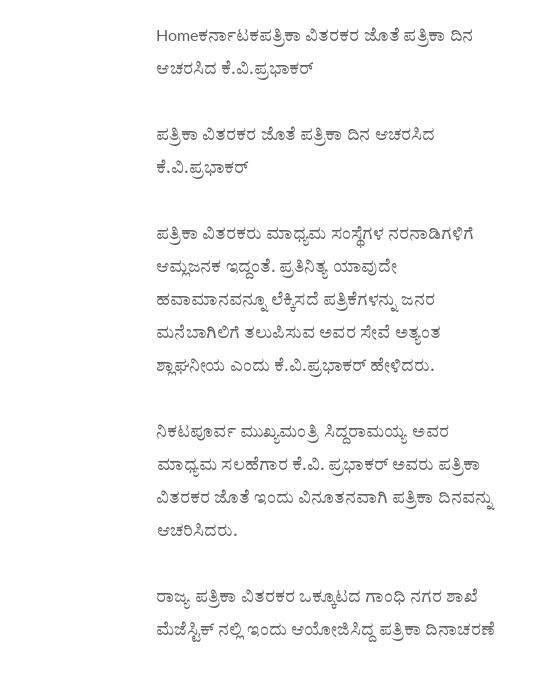Homeಕರ್ನಾಟಕಪತ್ರಿಕಾ ವಿತರಕರ ಜೊತೆ ಪತ್ರಿಕಾ ದಿನ ಆಚರಸಿದ ಕೆ.ವಿ.ಪ್ರಭಾಕರ್

ಪತ್ರಿಕಾ ವಿತರಕರ ಜೊತೆ ಪತ್ರಿಕಾ ದಿನ ಆಚರಸಿದ ಕೆ.ವಿ.ಪ್ರಭಾಕರ್

ಪತ್ರಿಕಾ ವಿತರಕರು ಮಾಧ್ಯಮ ಸಂಸ್ಥೆಗಳ ನರನಾಡಿಗಳಿಗೆ ಆಮ್ಲಜನಕ ಇದ್ದಂತೆ. ಪ್ರತಿನಿತ್ಯ ಯಾವುದೇ ಹವಾಮಾನವನ್ನೂ ಲೆಕ್ಕಿಸದೆ ಪತ್ರಿಕೆಗಳನ್ನು ಜನರ ಮನೆಬಾಗಿಲಿಗೆ ತಲುಪಿಸುವ ಅವರ ಸೇವೆ ಅತ್ಯಂತ ಶ್ಲಾಘನೀಯ ಎಂದು ಕೆ.ವಿ.ಪ್ರಭಾಕರ್ ಹೇಳಿದರು.

ನಿಕಟಪೂರ್ವ ಮುಖ್ಯಮಂತ್ರಿ ಸಿದ್ದರಾಮಯ್ಯ ಅವರ ಮಾಧ್ಯಮ ಸಲಹೆಗಾರ ಕೆ.ವಿ. ಪ್ರಭಾಕರ್‌ ಅವರು ಪತ್ರಿಕಾ ವಿತರಕರ ಜೊತೆ ಇಂದು ವಿನೂತನವಾಗಿ ಪತ್ರಿಕಾ ದಿನವನ್ನು ಆಚರಿಸಿದರು.

ರಾಜ್ಯ ಪತ್ರಿಕಾ ವಿತರಕರ ಒಕ್ಕೂಟದ ಗಾಂಧಿ ನಗರ ಶಾಖೆ ಮೆಜೆಸ್ಟಿಕ್‌ ನಲ್ಲಿ ಇಂದು ಆಯೋಜಿಸಿದ್ದ ಪತ್ರಿಕಾ ದಿನಾಚರಣೆ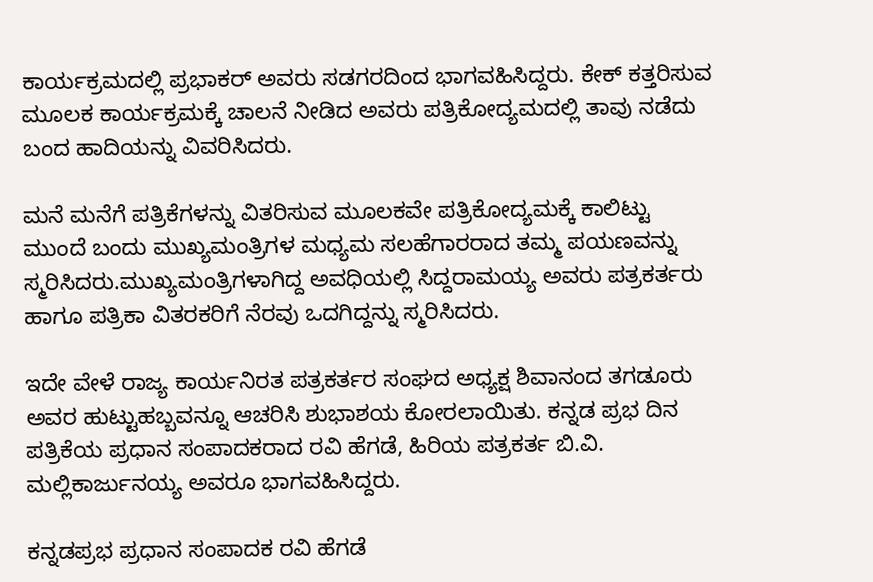ಕಾರ್ಯಕ್ರಮದಲ್ಲಿ ಪ್ರಭಾಕರ್‌ ಅವರು ಸಡಗರದಿಂದ ಭಾಗವಹಿಸಿದ್ದರು. ಕೇಕ್‌ ಕತ್ತರಿಸುವ ಮೂಲಕ ಕಾರ್ಯಕ್ರಮಕ್ಕೆ ಚಾಲನೆ ನೀಡಿದ ಅವರು ಪತ್ರಿಕೋದ್ಯಮದಲ್ಲಿ ತಾವು ನಡೆದು ಬಂದ ಹಾದಿಯನ್ನು ವಿವರಿಸಿದರು.

ಮನೆ ಮನೆಗೆ ಪತ್ರಿಕೆಗಳನ್ನು ವಿತರಿಸುವ ಮೂಲಕವೇ ಪತ್ರಿಕೋದ್ಯಮಕ್ಕೆ ಕಾಲಿಟ್ಟು ಮುಂದೆ ಬಂದು ಮುಖ್ಯಮಂತ್ರಿಗಳ ಮಧ್ಯಮ ಸಲಹೆಗಾರರಾದ ತಮ್ಮ ಪಯಣವನ್ನು ಸ್ಮರಿಸಿದರು.ಮುಖ್ಯಮಂತ್ರಿಗಳಾಗಿದ್ದ ಅವಧಿಯಲ್ಲಿ ಸಿದ್ದರಾಮಯ್ಯ ಅವರು ಪತ್ರಕರ್ತರು ಹಾಗೂ ಪತ್ರಿಕಾ ವಿತರಕರಿಗೆ ನೆರವು ಒದಗಿದ್ದನ್ನು ಸ್ಮರಿಸಿದರು.

ಇದೇ ವೇಳೆ ರಾಜ್ಯ ಕಾರ್ಯನಿರತ ಪತ್ರಕರ್ತರ ಸಂಘದ ಅಧ್ಯಕ್ಷ ಶಿವಾನಂದ ತಗಡೂರು ಅವರ ಹುಟ್ಟುಹಬ್ಬವನ್ನೂ ಆಚರಿಸಿ ಶುಭಾಶಯ ಕೋರಲಾಯಿತು. ಕನ್ನಡ ಪ್ರಭ ದಿನ ಪತ್ರಿಕೆಯ ಪ್ರಧಾನ ಸಂಪಾದಕರಾದ ರವಿ ಹೆಗಡೆ, ಹಿರಿಯ ಪತ್ರಕರ್ತ ಬಿ.ವಿ. ಮಲ್ಲಿಕಾರ್ಜುನಯ್ಯ ಅವರೂ ಭಾಗವಹಿಸಿದ್ದರು.

ಕನ್ನಡಪ್ರಭ ಪ್ರಧಾನ ಸಂಪಾದಕ ರವಿ ಹೆಗಡೆ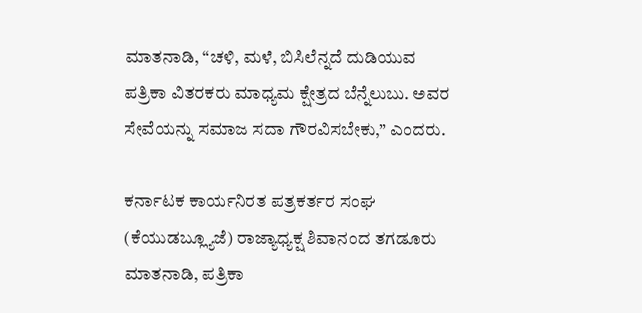ಮಾತನಾಡಿ, “ಚಳಿ, ಮಳೆ, ಬಿಸಿಲೆನ್ನದೆ ದುಡಿಯುವ ಪತ್ರಿಕಾ ವಿತರಕರು ಮಾಧ್ಯಮ ಕ್ಷೇತ್ರದ ಬೆನ್ನೆಲುಬು. ಅವರ ಸೇವೆಯನ್ನು ಸಮಾಜ ಸದಾ ಗೌರವಿಸಬೇಕು,” ಎಂದರು.

ಕರ್ನಾಟಕ ಕಾರ್ಯನಿರತ ಪತ್ರಕರ್ತರ ಸಂಘ (ಕೆಯುಡಬ್ಲ್ಯೂಜೆ) ರಾಜ್ಯಾಧ್ಯಕ್ಷ ಶಿವಾನಂದ ತಗಡೂರು ಮಾತನಾಡಿ, ಪತ್ರಿಕಾ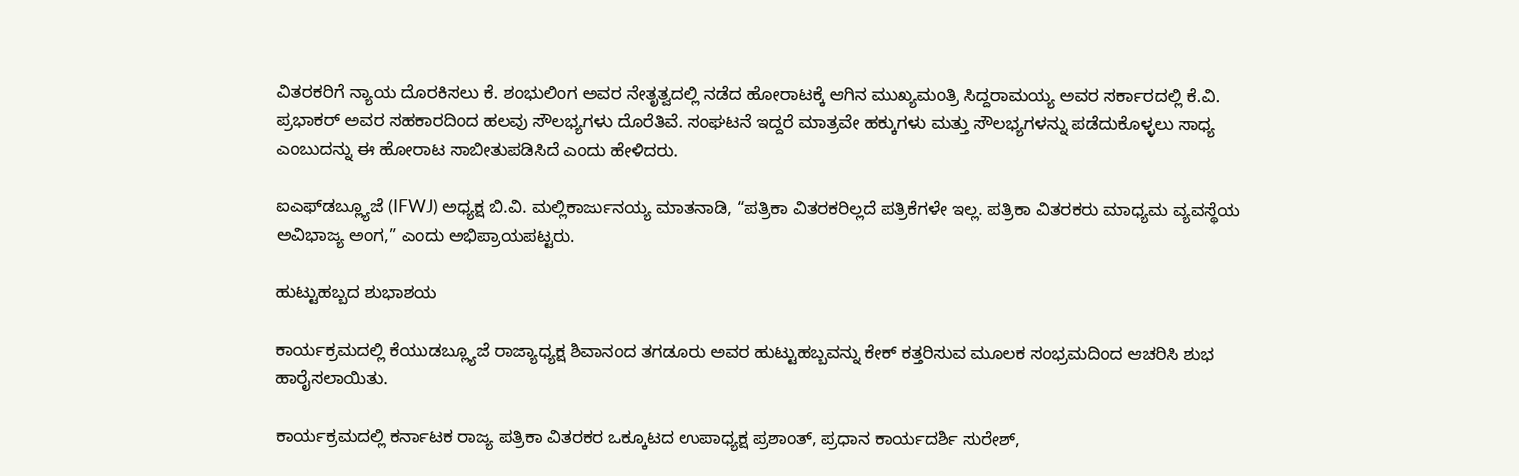ವಿತರಕರಿಗೆ ನ್ಯಾಯ ದೊರಕಿಸಲು ಕೆ. ಶಂಭುಲಿಂಗ ಅವರ ನೇತೃತ್ವದಲ್ಲಿ ನಡೆದ ಹೋರಾಟಕ್ಕೆ ಆಗಿನ ಮುಖ್ಯಮಂತ್ರಿ ಸಿದ್ದರಾಮಯ್ಯ ಅವರ ಸರ್ಕಾರದಲ್ಲಿ ಕೆ.ವಿ. ಪ್ರಭಾಕರ್ ಅವರ ಸಹಕಾರದಿಂದ ಹಲವು ಸೌಲಭ್ಯಗಳು ದೊರೆತಿವೆ. ಸಂಘಟನೆ ಇದ್ದರೆ ಮಾತ್ರವೇ ಹಕ್ಕುಗಳು ಮತ್ತು ಸೌಲಭ್ಯಗಳನ್ನು ಪಡೆದುಕೊಳ್ಳಲು ಸಾಧ್ಯ ಎಂಬುದನ್ನು ಈ ಹೋರಾಟ ಸಾಬೀತುಪಡಿಸಿದೆ ಎಂದು ಹೇಳಿದರು.

ಐಎಫ್‌ಡಬ್ಲ್ಯೂಜೆ (IFWJ) ಅಧ್ಯಕ್ಷ ಬಿ.ವಿ. ಮಲ್ಲಿಕಾರ್ಜುನಯ್ಯ ಮಾತನಾಡಿ, “ಪತ್ರಿಕಾ ವಿತರಕರಿಲ್ಲದೆ ಪತ್ರಿಕೆಗಳೇ ಇಲ್ಲ. ಪತ್ರಿಕಾ ವಿತರಕರು ಮಾಧ್ಯಮ ವ್ಯವಸ್ಥೆಯ ಅವಿಭಾಜ್ಯ ಅಂಗ,” ಎಂದು ಅಭಿಪ್ರಾಯಪಟ್ಟರು.

ಹುಟ್ಟುಹಬ್ಬದ ಶುಭಾಶಯ

ಕಾರ್ಯಕ್ರಮದಲ್ಲಿ ಕೆಯುಡಬ್ಲ್ಯೂಜೆ ರಾಜ್ಯಾಧ್ಯಕ್ಷ ಶಿವಾನಂದ ತಗಡೂರು ಅವರ ಹುಟ್ಟುಹಬ್ಬವನ್ನು ಕೇಕ್ ಕತ್ತರಿಸುವ ಮೂಲಕ ಸಂಭ್ರಮದಿಂದ ಆಚರಿಸಿ ಶುಭ ಹಾರೈಸಲಾಯಿತು.

ಕಾರ್ಯಕ್ರಮದಲ್ಲಿ ಕರ್ನಾಟಕ ರಾಜ್ಯ ಪತ್ರಿಕಾ ವಿತರಕರ ಒಕ್ಕೂಟದ ಉಪಾಧ್ಯಕ್ಷ ಪ್ರಶಾಂತ್, ಪ್ರಧಾನ ಕಾರ್ಯದರ್ಶಿ ಸುರೇಶ್,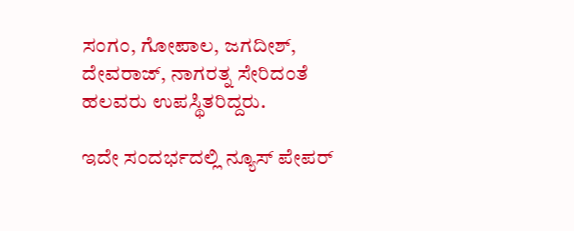ಸಂಗಂ, ಗೋಪಾಲ, ಜಗದೀಶ್, ದೇವರಾಜ್, ನಾಗರತ್ನ ಸೇರಿದಂತೆ ಹಲವರು ಉಪಸ್ಥಿತರಿದ್ದರು.

ಇದೇ ಸಂದರ್ಭದಲ್ಲಿ ನ್ಯೂಸ್ ಪೇಪರ್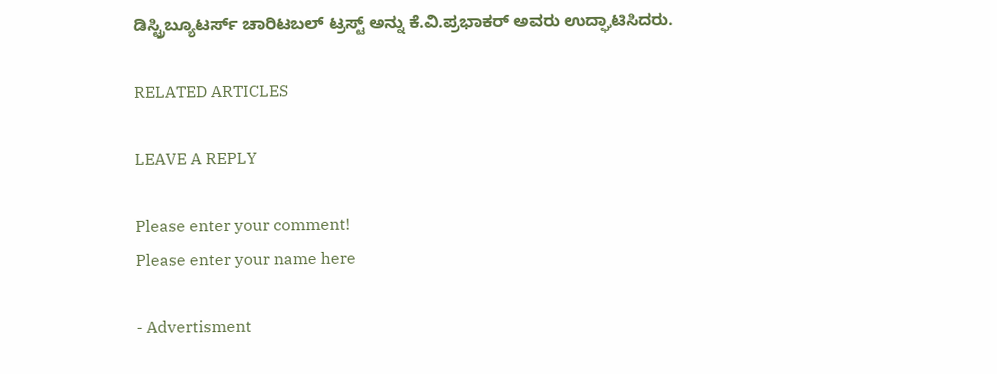ಡಿಸ್ಟ್ರಿಬ್ಯೂಟರ್ಸ್ ಚಾರಿಟಬಲ್ ಟ್ರಸ್ಟ್ ಅನ್ನು ಕೆ.ವಿ.ಪ್ರಭಾಕರ್ ಅವರು ಉದ್ಘಾಟಿಸಿದರು.

RELATED ARTICLES

LEAVE A REPLY

Please enter your comment!
Please enter your name here

- Advertisment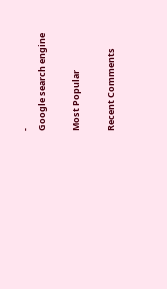-
Google search engine

Most Popular

Recent Comments